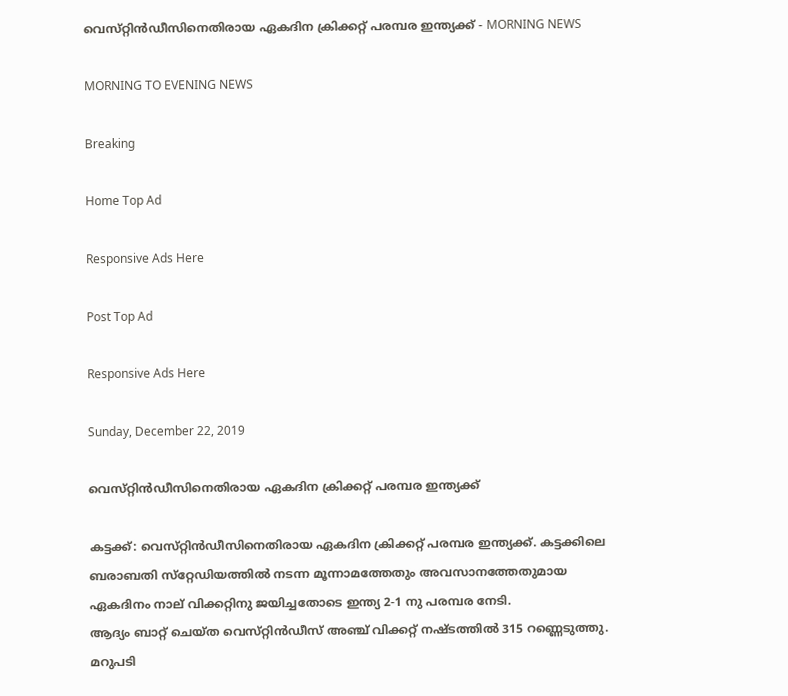വെസ്‌റ്റിന്‍ഡീസിനെതിരായ ഏകദിന ക്രിക്കറ്റ്‌ പരമ്പര ഇന്ത്യക്ക്‌ - MORNING NEWS

MORNING TO EVENING NEWS

Breaking

Home Top Ad

Responsive Ads Here

Post Top Ad

Responsive Ads Here

Sunday, December 22, 2019

വെസ്‌റ്റിന്‍ഡീസിനെതിരായ ഏകദിന ക്രിക്കറ്റ്‌ പരമ്പര ഇന്ത്യക്ക്‌

കട്ടക്ക്‌: വെസ്‌റ്റിന്‍ഡീസിനെതിരായ ഏകദിന ക്രിക്കറ്റ്‌ പരമ്പര ഇന്ത്യക്ക്‌. കട്ടക്കിലെ ബരാബതി സ്‌റ്റേഡിയത്തില്‍ നടന്ന മൂന്നാമത്തേതും അവസാനത്തേതുമായ ഏകദിനം നാല്‌ വിക്കറ്റിനു ജയിച്ചതോടെ ഇന്ത്യ 2-1 നു പരമ്പര നേടി.
ആദ്യം ബാറ്റ്‌ ചെയ്‌ത വെസ്‌റ്റിന്‍ഡീസ്‌ അഞ്ച്‌ വിക്കറ്റ്‌ നഷ്‌ടത്തില്‍ 315 റണ്ണെടുത്തു. മറുപടി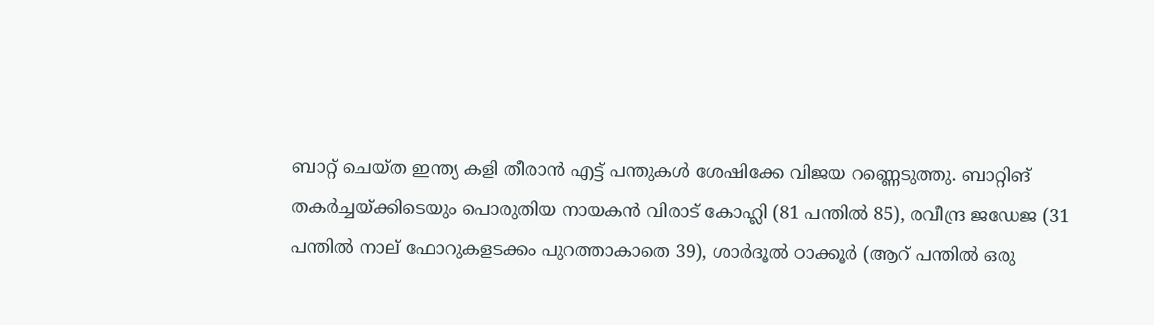ബാറ്റ്‌ ചെയ്‌ത ഇന്ത്യ കളി തീരാന്‍ എട്ട്‌ പന്തുകള്‍ ശേഷിക്കേ വിജയ റണ്ണെടുത്തു. ബാറ്റിങ്‌ തകര്‍ച്ചയ്‌ക്കിടെയും പൊരുതിയ നായകന്‍ വിരാട്‌ കോഹ്ലി (81 പന്തില്‍ 85), രവീന്ദ്ര ജഡേജ (31 പന്തില്‍ നാല്‌ ഫോറുകളടക്കം പുറത്താകാതെ 39), ശാര്‍ദൂല്‍ ഠാക്കൂര്‍ (ആറ്‌ പന്തില്‍ ഒരു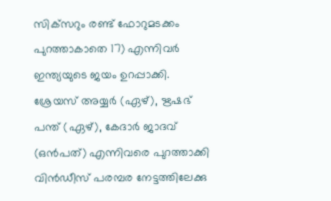സിക്‌സറും രണ്ട്‌ ഫോറുമടക്കം പുറത്താകാതെ 17) എന്നിവര്‍ ഇന്ത്യയുടെ ജയം ഉറപ്പാക്കി. ശ്രേയസ്‌ അയ്യര്‍ (ഏഴ്‌), ഋഷഭ്‌ പന്ത്‌ (ഏഴ്‌), കേദാര്‍ ജാദവ്‌ (ഒന്‍പത്‌) എന്നിവരെ പുറത്താക്കി വിന്‍ഡീസ്‌ പരമ്പര നേട്ടത്തിലേക്കു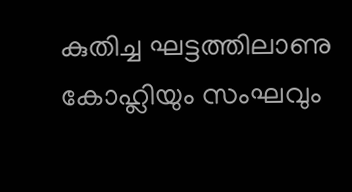കുതിച്ച ഘട്ടത്തിലാണു കോഹ്ലിയും സംഘവും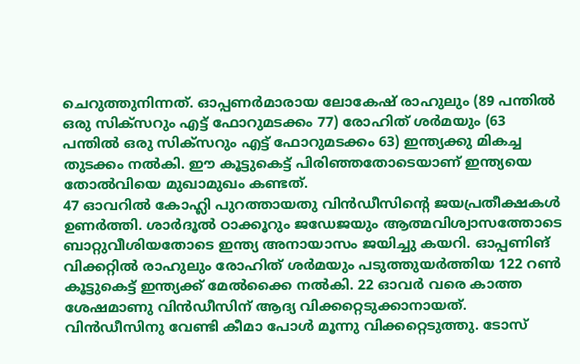ചെറുത്തുനിന്നത്‌. ഓപ്പണര്‍മാരായ ലോകേഷ്‌ രാഹുലും (89 പന്തില്‍ ഒരു സിക്‌സറും എട്ട്‌ ഫോറുമടക്കം 77) രോഹിത്‌ ശര്‍മയും (63 പന്തില്‍ ഒരു സിക്‌സറും എട്ട്‌ ഫോറുമടക്കം 63) ഇന്ത്യക്കു മികച്ച തുടക്കം നല്‍കി. ഈ കൂട്ടുകെട്ട്‌ പിരിഞ്ഞതോടെയാണ്‌ ഇന്ത്യയെ തോല്‍വിയെ മുഖാമുഖം കണ്ടത്‌.
47 ഓവറില്‍ കോഹ്ലി പുറത്തായതു വിന്‍ഡീസിന്റെ ജയപ്രതീക്ഷകള്‍ ഉണര്‍ത്തി. ശാര്‍ദൂല്‍ ഠാക്കൂറും ജഡേജയും ആത്മവിശ്വാസത്തോടെ ബാറ്റുവീശിയതോടെ ഇന്ത്യ അനായാസം ജയിച്ചു കയറി. ഓപ്പണിങ്‌ വിക്കറ്റില്‍ രാഹുലും രോഹിത്‌ ശര്‍മയും പടുത്തുയര്‍ത്തിയ 122 റണ്‍ കൂട്ടുകെട്ട്‌ ഇന്ത്യക്ക്‌ മേല്‍ക്കൈ നല്‍കി. 22 ഓവര്‍ വരെ കാത്ത ശേഷമാണു വിന്‍ഡീസിന്‌ ആദ്യ വിക്കറ്റെടുക്കാനായത്‌. വിന്‍ഡീസിനു വേണ്ടി കീമാ പോള്‍ മൂന്നു വിക്കറ്റെടുത്തു. ടോസ്‌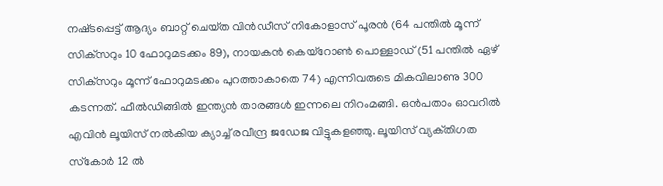നഷ്‌ടപ്പെട്ട്‌ ആദ്യം ബാറ്റ്‌ ചെയ്‌ത വിന്‍ഡീസ്‌ നികോളാസ്‌ പൂരന്‍ (64 പന്തില്‍ മൂന്ന്‌ സിക്‌സറും 10 ഫോറുമടക്കം 89), നായകന്‍ കെയ്‌റോണ്‍ പൊള്ളാഡ്‌ (51 പന്തില്‍ ഏഴ്‌ സിക്‌സറും മൂന്ന്‌ ഫോറുമടക്കം പുറത്താകാതെ 74) എന്നിവരുടെ മികവിലാണു 300 കടന്നത്‌. ഫീല്‍ഡിങ്ങില്‍ ഇന്ത്യന്‍ താരങ്ങള്‍ ഇന്നലെ നിറംമങ്ങി. ഒന്‍പതാം ഓവറില്‍ എവിന്‍ ലൂയിസ്‌ നല്‍കിയ ക്യാച്ച്‌ രവീന്ദ്ര ജഡേജ വിട്ടുകളഞ്ഞു. ലൂയിസ്‌ വ്യക്‌തിഗത സ്‌കോര്‍ 12 ല്‍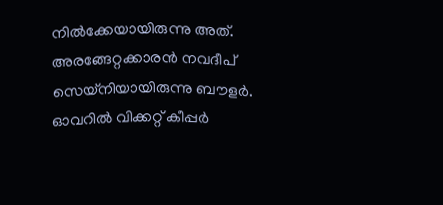നില്‍ക്കേയായിരുന്നു അത്‌. അരങ്ങേറ്റക്കാരന്‍ നവദീപ്‌ സെയ്‌നിയായിരുന്നു ബൗളര്‍. ഓവറില്‍ വിക്കറ്റ്‌ കീപ്പര്‍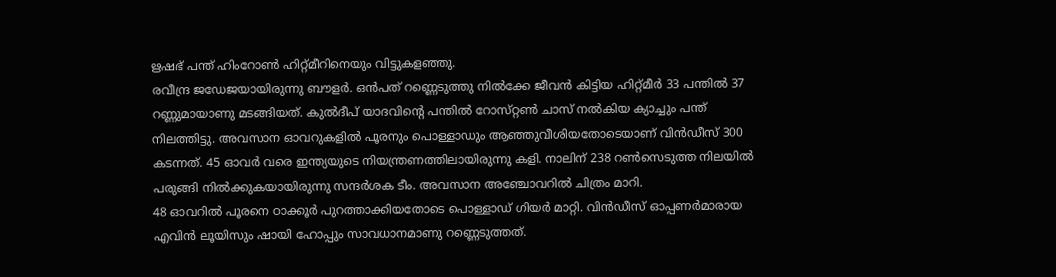ഋഷഭ്‌ പന്ത്‌ ഹിംറോണ്‍ ഹിറ്റ്‌മീറിനെയും വിട്ടുകളഞ്ഞു.
രവീന്ദ്ര ജഡേജയായിരുന്നു ബൗളര്‍. ഒന്‍പത്‌ റണ്ണെടുത്തു നില്‍ക്കേ ജീവന്‍ കിട്ടിയ ഹിറ്റ്‌മീര്‍ 33 പന്തില്‍ 37 റണ്ണുമായാണു മടങ്ങിയത്‌. കുല്‍ദീപ്‌ യാദവിന്റെ പന്തില്‍ റോസ്‌റ്റണ്‍ ചാസ്‌ നല്‍കിയ ക്യാച്ചും പന്ത്‌ നിലത്തിട്ടു. അവസാന ഓവറുകളില്‍ പൂരനും പൊള്ളാഡും ആഞ്ഞുവീശിയതോടെയാണ്‌ വിന്‍ഡീസ്‌ 300 കടന്നത്‌. 45 ഓവര്‍ വരെ ഇന്ത്യയുടെ നിയന്ത്രണത്തിലായിരുന്നു കളി. നാലിന്‌ 238 റണ്‍സെടുത്ത നിലയില്‍ പരുങ്ങി നില്‍ക്കുകയായിരുന്നു സന്ദര്‍ശക ടീം. അവസാന അഞ്ചോവറില്‍ ചിത്രം മാറി.
48 ഓവറില്‍ പൂരനെ ഠാക്കൂര്‍ പുറത്താക്കിയതോടെ പൊള്ളാഡ്‌ ഗിയര്‍ മാറ്റി. വിന്‍ഡീസ്‌ ഓപ്പണര്‍മാരായ എവിന്‍ ലൂയിസും ഷായി ഹോപ്പും സാവധാനമാണു റണ്ണെടുത്തത്‌.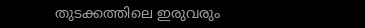തുടക്കത്തിലെ ഇരുവരും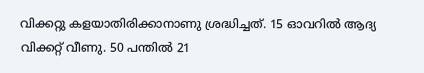വിക്കറ്റു കളയാതിരിക്കാനാണു ശ്രദ്ധിച്ചത്‌. 15 ഓവറില്‍ ആദ്യ വിക്കറ്റ്‌ വീണു. 50 പന്തില്‍ 21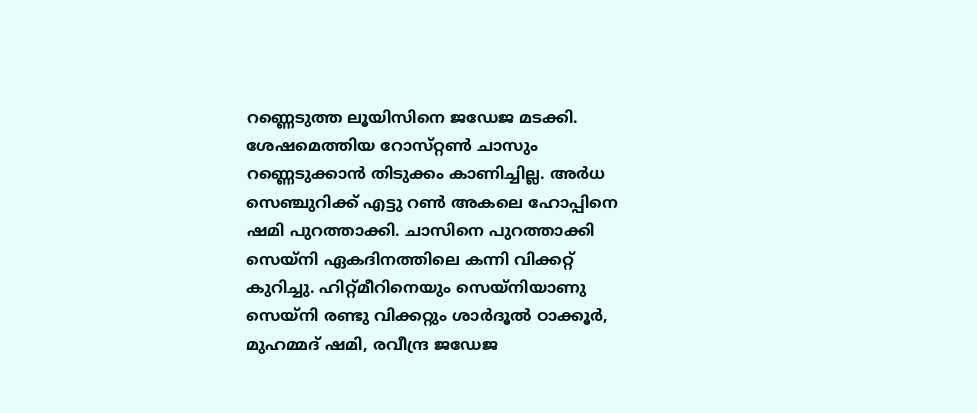റണ്ണെടുത്ത ലൂയിസിനെ ജഡേജ മടക്കി. ശേഷമെത്തിയ റോസ്‌റ്റണ്‍ ചാസും റണ്ണെടുക്കാന്‍ തിടുക്കം കാണിച്ചില്ല. അര്‍ധ സെഞ്ചുറിക്ക്‌ എട്ടു റണ്‍ അകലെ ഹോപ്പിനെ ഷമി പുറത്താക്കി. ചാസിനെ പുറത്താക്കി സെയ്‌നി ഏകദിനത്തിലെ കന്നി വിക്കറ്റ്‌ കുറിച്ചു. ഹിറ്റ്‌മീറിനെയും സെയ്‌നിയാണു സെയ്‌നി രണ്ടു വിക്കറ്റും ശാര്‍ദൂല്‍ ഠാക്കൂര്‍, മുഹമ്മദ്‌ ഷമി, രവീന്ദ്ര ജഡേജ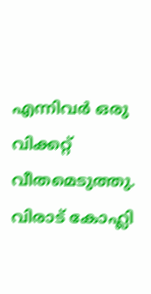എന്നിവര്‍ ഒരു വിക്കറ്റ്‌ വീതമെടുത്തു. വിരാട്‌ കോഹ്ലി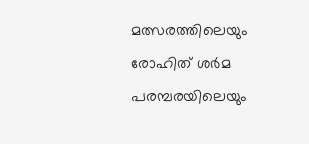മത്സരത്തിലെയും രോഹിത്‌ ശര്‍മ പരമ്പരയിലെയും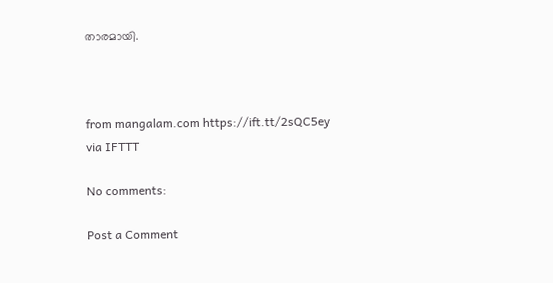താരമായി.



from mangalam.com https://ift.tt/2sQC5ey
via IFTTT

No comments:

Post a Comment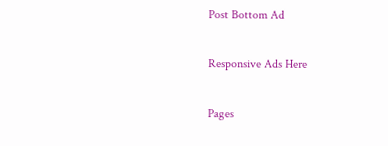Post Bottom Ad

Responsive Ads Here

Pages